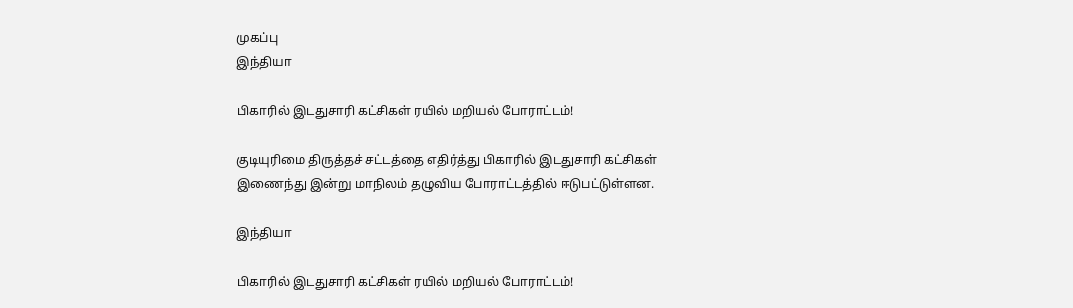முகப்பு
இந்தியா

பிகாரில் இடதுசாரி கட்சிகள் ரயில் மறியல் போராட்டம்!

குடியுரிமை திருத்தச் சட்டத்தை எதிர்த்து பிகாரில் இடதுசாரி கட்சிகள் இணைந்து இன்று மாநிலம் தழுவிய போராட்டத்தில் ஈடுபட்டுள்ளன.

இந்தியா

பிகாரில் இடதுசாரி கட்சிகள் ரயில் மறியல் போராட்டம்!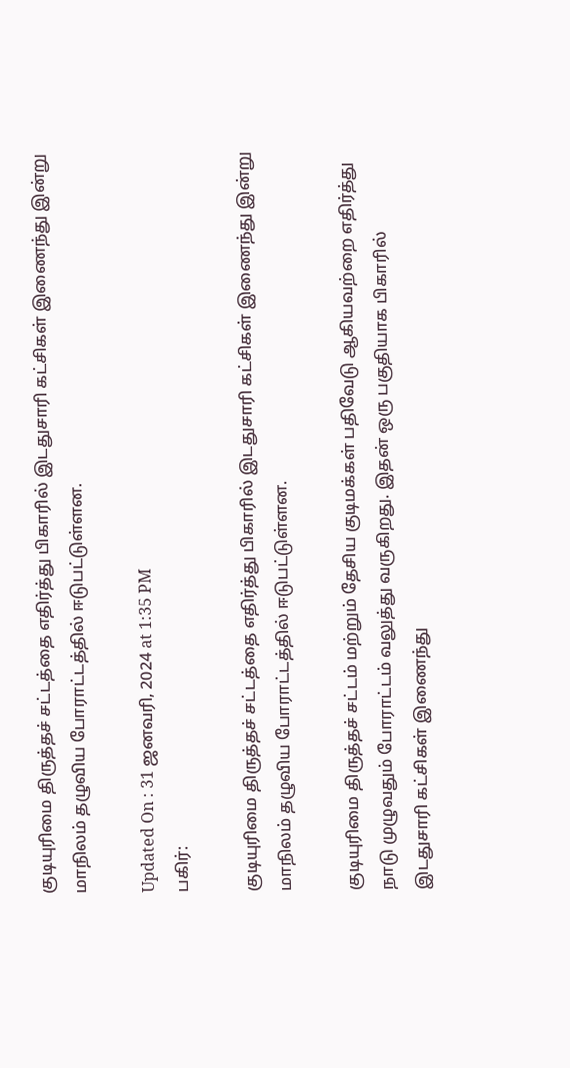குடியுரிமை திருத்தச் சட்டத்தை எதிர்த்து பிகாரில் இடதுசாரி கட்சிகள் இணைந்து இன்று மாநிலம் தழுவிய போராட்டத்தில் ஈடுபட்டுள்ளன.

Updated On : 31 ஜனவரி, 2024 at 1:35 PM
பகிர்:

குடியுரிமை திருத்தச் சட்டத்தை எதிர்த்து பிகாரில் இடதுசாரி கட்சிகள் இணைந்து இன்று மாநிலம் தழுவிய போராட்டத்தில் ஈடுபட்டுள்ளன.

குடியுரிமை திருத்தச் சட்டம் மற்றும் தேசிய குடிமக்கள் பதிவேடு ஆகியவற்றை எதிர்த்து நாடு முழுவதும் போராட்டம் வலுத்து வருகிறது. இதன் ஒரு பகுதியாக பிகாரில் இடதுசாரி கட்சிகள் இணைந்து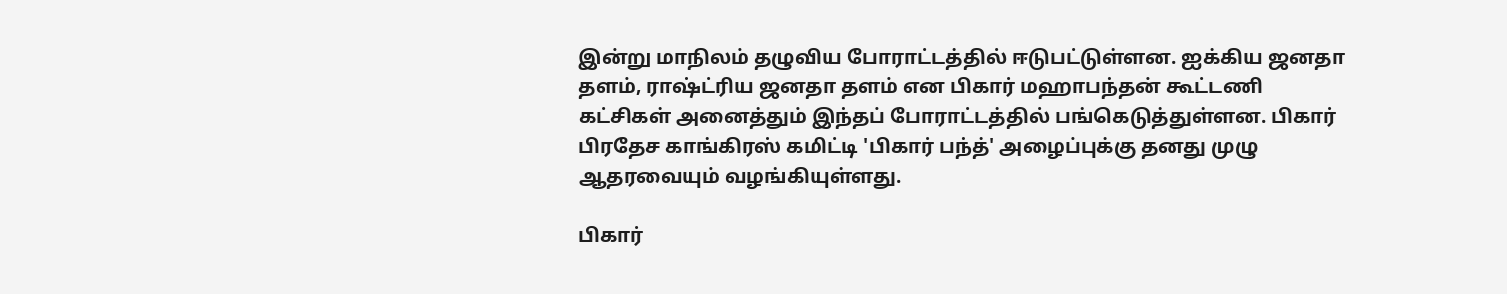இன்று மாநிலம் தழுவிய போராட்டத்தில் ஈடுபட்டுள்ளன. ஐக்கிய ஜனதா தளம், ராஷ்ட்ரிய ஜனதா தளம் என பிகார் மஹாபந்தன் கூட்டணி கட்சிகள் அனைத்தும் இந்தப் போராட்டத்தில் பங்கெடுத்துள்ளன. பிகார் பிரதேச காங்கிரஸ் கமிட்டி 'பிகார் பந்த்' அழைப்புக்கு தனது முழு ஆதரவையும் வழங்கியுள்ளது.

பிகார்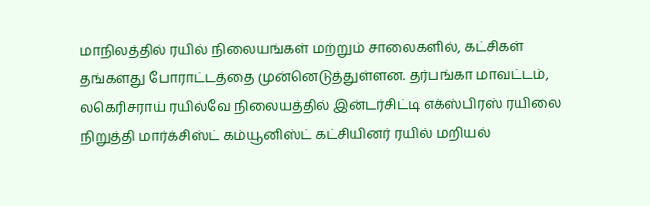மாநிலத்தில் ரயில் நிலையங்கள் மற்றும் சாலைகளில், கட்சிகள் தங்களது போராட்டத்தை முன்னெடுத்துள்ளன. தர்பங்கா மாவட்டம், லகெரிசராய் ரயில்வே நிலையத்தில் இன்டர்சிட்டி எக்ஸ்பிரஸ் ரயிலை நிறுத்தி மார்க்சிஸ்ட் கம்யூனிஸ்ட் கட்சியினர் ரயில் மறியல்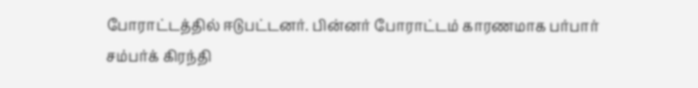போராட்டத்தில் ஈடுபட்டனர். பின்னர் போராட்டம் காரணமாக பர்பார் சம்பர்க் கிரந்தி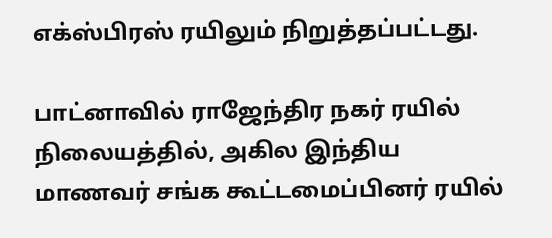எக்ஸ்பிரஸ் ரயிலும் நிறுத்தப்பட்டது.

பாட்னாவில் ராஜேந்திர நகர் ரயில் நிலையத்தில், அகில இந்திய மாணவர் சங்க கூட்டமைப்பினர் ரயில்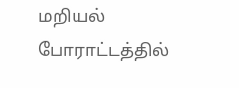மறியல் போராட்டத்தில்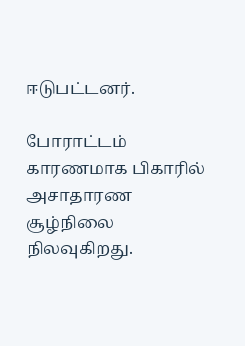ஈடுபட்டனர்.

போராட்டம் காரணமாக பிகாரில் அசாதாரண சூழ்நிலை நிலவுகிறது.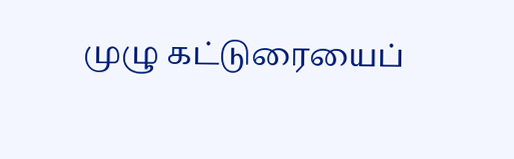முழு கட்டுரையைப்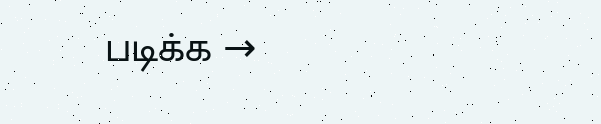படிக்க →